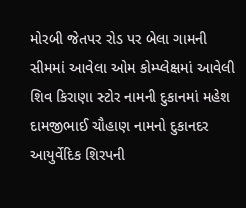મોરબી જેતપર રોડ પર બેલા ગામની સીમમાં આવેલા ઓમ કોમ્પ્લેક્ષમાં આવેલી શિવ કિરાણા સ્ટોર નામની દુકાનમાં મહેશ દામજીભાઈ ચૌહાણ નામનો દુકાનદર આયુર્વેદિક શિરપની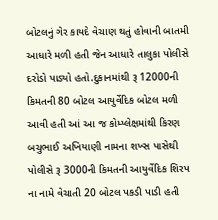બોટલનું ગેર કાયદે વેચાણ થતું હોવાની બાતમી આધારે મળી હતી જેન આધારે તાલુકા પોલીસે દરોડો પાડ્યો હતો.દુકાનમાંથી રૂ 12000ની કિમતની 80 બોટલ આયુર્વેદિક બોટલ મળી આવી હતી આં આ જ કોમ્પ્લેક્ષમાંથી કિરણ બચુભાઈ અખિયાણી નામના શખ્સ પાસેથી પોલીસે રૂ 3000ની કિમતની આયુર્વેદિક શિરપ ના નામે વેચાતી 20 બોટલ પકડી પાડી હતી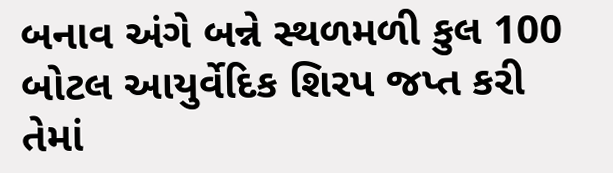બનાવ અંગે બન્ને સ્થળમળી કુલ 100 બોટલ આયુર્વેદિક શિરપ જપ્ત કરી તેમાં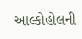આલ્કોહોલની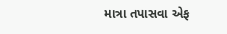માત્રા તપાસવા એફ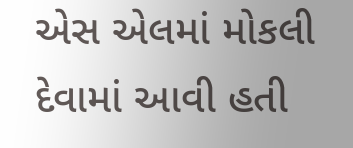એસ એલમાં મોકલી દેવામાં આવી હતી